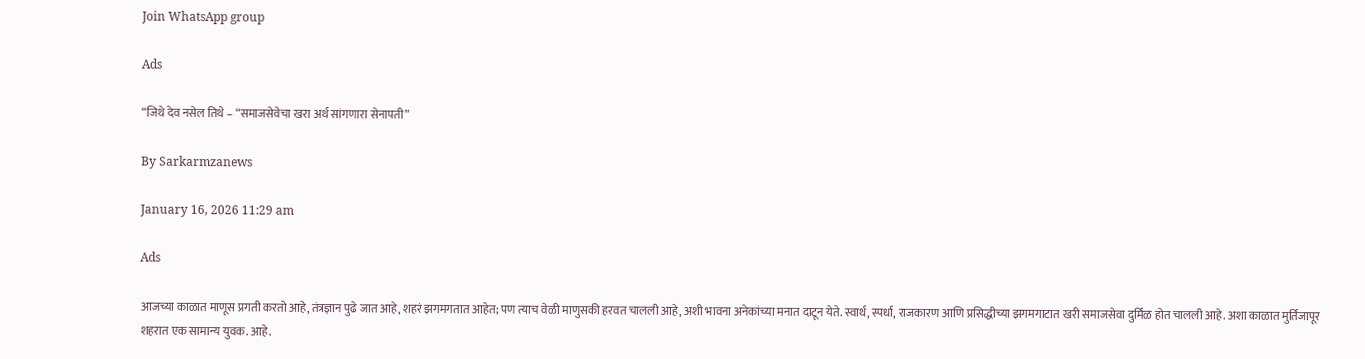Join WhatsApp group

Ads

“जिथे देव नसेल तिथे – “समाजसेवेचा खरा अर्थ सांगणारा सेनापती”

By Sarkarmzanews

January 16, 2026 11:29 am

Ads

आजच्या काळात माणूस प्रगती करतो आहे, तंत्रज्ञान पुढे जात आहे, शहरं झगमगतात आहेत; पण त्याच वेळी माणुसकी हरवत चालली आहे, अशी भावना अनेकांच्या मनात दाटून येते. स्वार्थ, स्पर्धा, राजकारण आणि प्रसिद्धीच्या झगमगाटात खरी समाजसेवा दुर्मिळ होत चालली आहे. अशा काळात मुर्तिजापूर शहरात एक सामान्य युवक. आहे.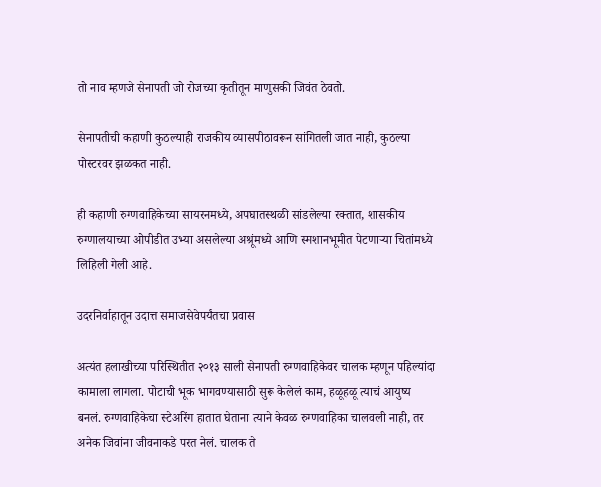तो नाव म्हणजे सेनापती जो रोजच्या कृतीतून माणुसकी जिवंत ठेवतो.

सेनापतीची कहाणी कुठल्याही राजकीय व्यासपीठावरून सांगितली जात नाही, कुठल्या पोस्टरवर झळकत नाही.

ही कहाणी रुग्णवाहिकेच्या सायरनमध्ये, अपघातस्थळी सांडलेल्या रक्तात, शासकीय रुग्णालयाच्या ओपीडीत उभ्या असलेल्या अश्रूंमध्ये आणि स्मशानभूमीत पेटणाऱ्या चितांमध्ये लिहिली गेली आहे.

उदरनिर्वाहातून उदात्त समाजसेवेपर्यंतचा प्रवास

अत्यंत हलाखीच्या परिस्थितीत २०१३ साली सेनापती रुग्णवाहिकेवर चालक म्हणून पहिल्यांदा कामाला लागला. पोटाची भूक भागवण्यासाठी सुरू केलेलं काम, हळूहळू त्याचं आयुष्य बनलं. रुग्णवाहिकेचा स्टेअरिंग हातात घेताना त्याने केवळ रुग्णवाहिका चालवली नाही, तर अनेक जिवांना जीवनाकडे परत नेलं. चालक ते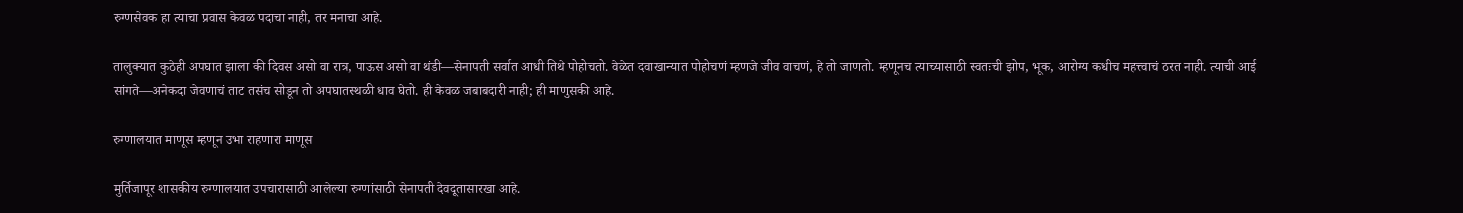रुग्णसेवक हा त्याचा प्रवास केवळ पदाचा नाही, तर मनाचा आहे.

तालुक्यात कुठेही अपघात झाला की दिवस असो वा रात्र, पाऊस असो वा थंडी—सेनापती सर्वात आधी तिथे पोहोचतो. वेळेत दवाखान्यात पोहोचणं म्हणजे जीव वाचणं, हे तो जाणतो. म्हणूनच त्याच्यासाठी स्वतःची झोप, भूक, आरोग्य कधीच महत्त्वाचं ठरत नाही. त्याची आई सांगते—अनेकदा जेवणाचं ताट तसंच सोडून तो अपघातस्थळी धाव घेतो. ही केवळ जबाबदारी नाही; ही माणुसकी आहे.

रुग्णालयात माणूस म्हणून उभा राहणारा माणूस

मुर्तिजापूर शासकीय रुग्णालयात उपचारासाठी आलेल्या रुग्णांसाठी सेनापती देवदूतासारखा आहे.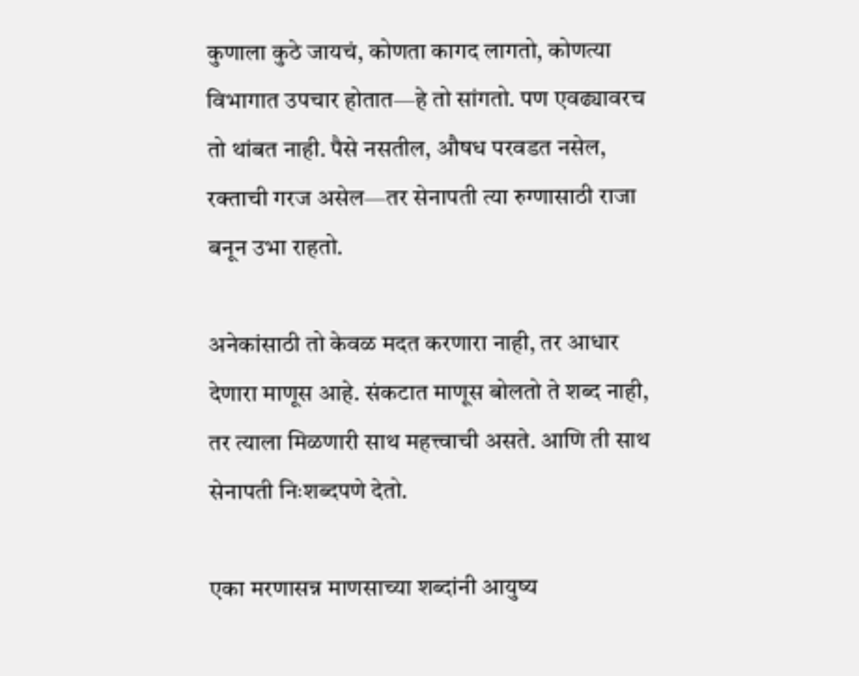कुणाला कुठे जायचं, कोणता कागद लागतो, कोणत्या विभागात उपचार होतात—हे तो सांगतो. पण एवढ्यावरच तो थांबत नाही. पैसे नसतील, औषध परवडत नसेल, रक्ताची गरज असेल—तर सेनापती त्या रुग्णासाठी राजा बनून उभा राहतो.

अनेकांसाठी तो केवळ मदत करणारा नाही, तर आधार देणारा माणूस आहे. संकटात माणूस बोलतो ते शब्द नाही, तर त्याला मिळणारी साथ महत्त्वाची असते. आणि ती साथ सेनापती निःशब्दपणे देतो.

एका मरणासन्न माणसाच्या शब्दांनी आयुष्य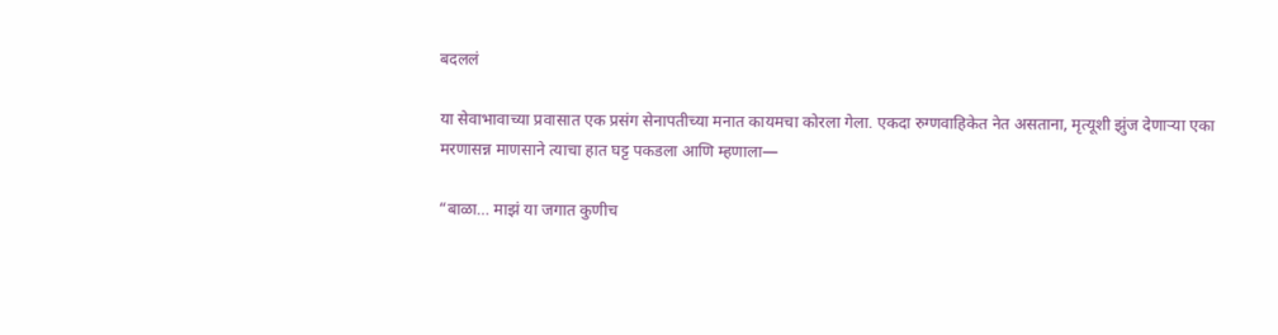बदललं

या सेवाभावाच्या प्रवासात एक प्रसंग सेनापतीच्या मनात कायमचा कोरला गेला. एकदा रुग्णवाहिकेत नेत असताना, मृत्यूशी झुंज देणाऱ्या एका मरणासन्न माणसाने त्याचा हात घट्ट पकडला आणि म्हणाला—

“बाळा… माझं या जगात कुणीच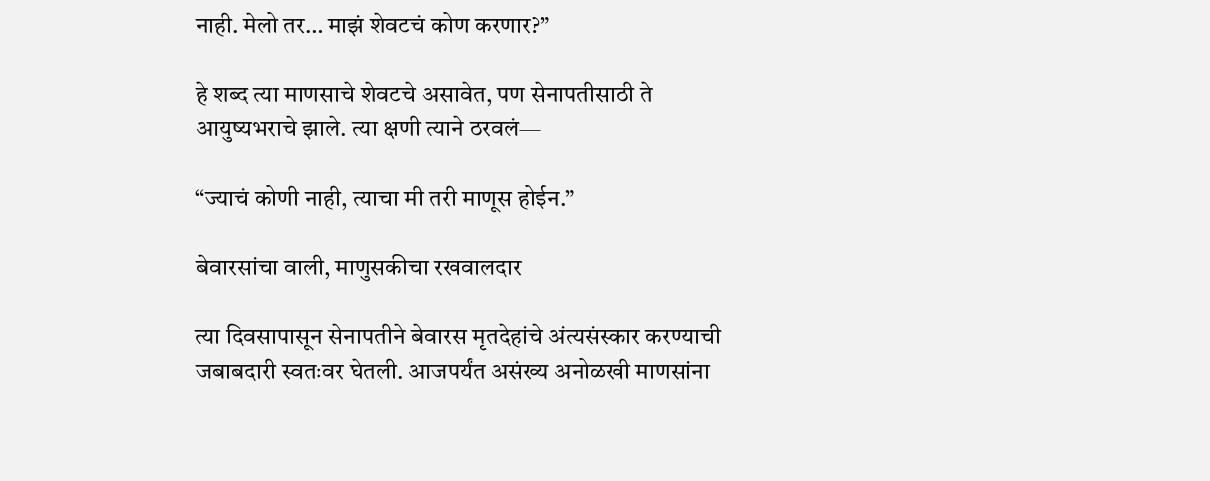नाही. मेलो तर… माझं शेवटचं कोण करणार?”

हे शब्द त्या माणसाचे शेवटचे असावेत, पण सेनापतीसाठी ते आयुष्यभराचे झाले. त्या क्षणी त्याने ठरवलं—

“ज्याचं कोणी नाही, त्याचा मी तरी माणूस होईन.”

बेवारसांचा वाली, माणुसकीचा रखवालदार

त्या दिवसापासून सेनापतीने बेवारस मृतदेहांचे अंत्यसंस्कार करण्याची जबाबदारी स्वतःवर घेतली. आजपर्यंत असंख्य अनोळखी माणसांना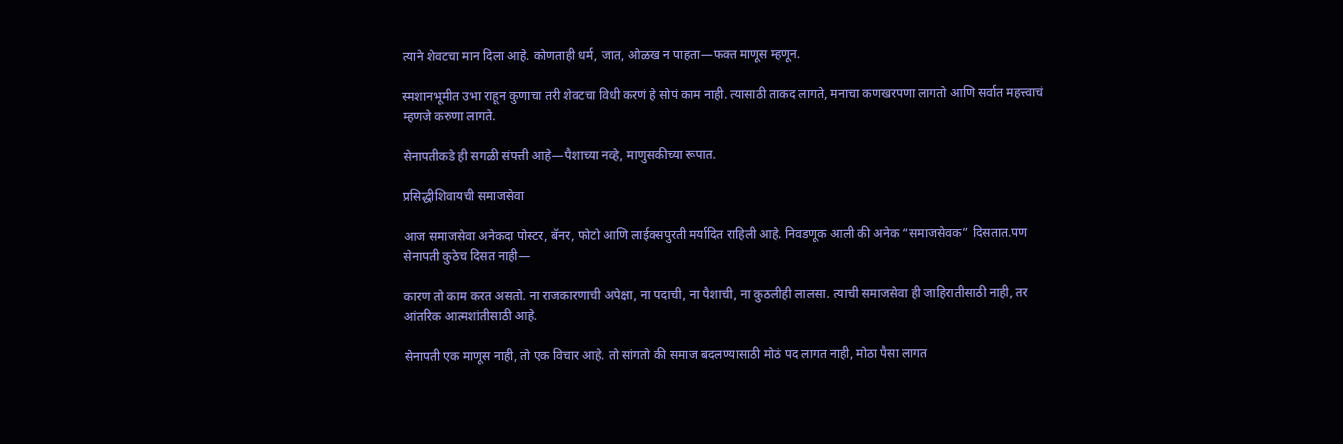त्याने शेवटचा मान दिला आहे. कोणताही धर्म, जात, ओळख न पाहता—फक्त माणूस म्हणून.

स्मशानभूमीत उभा राहून कुणाचा तरी शेवटचा विधी करणं हे सोपं काम नाही. त्यासाठी ताकद लागते, मनाचा कणखरपणा लागतो आणि सर्वात महत्त्वाचं म्हणजे करुणा लागते.

सेनापतीकडे ही सगळी संपत्ती आहे—पैशाच्या नव्हे, माणुसकीच्या रूपात.

प्रसिद्धीशिवायची समाजसेवा

आज समाजसेवा अनेकदा पोस्टर, बॅनर, फोटो आणि लाईक्सपुरती मर्यादित राहिली आहे. निवडणूक आली की अनेक “समाजसेवक” दिसतात.पण सेनापती कुठेच दिसत नाही—

कारण तो काम करत असतो. ना राजकारणाची अपेक्षा, ना पदाची, ना पैशाची, ना कुठलीही लालसा. त्याची समाजसेवा ही जाहिरातीसाठी नाही, तर आंतरिक आत्मशांतीसाठी आहे.

सेनापती एक माणूस नाही, तो एक विचार आहे. तो सांगतो की समाज बदलण्यासाठी मोठं पद लागत नाही, मोठा पैसा लागत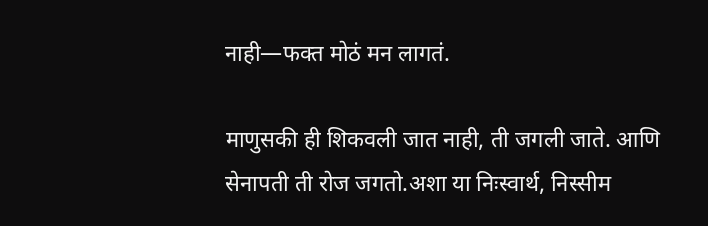नाही—फक्त मोठं मन लागतं.

माणुसकी ही शिकवली जात नाही, ती जगली जाते. आणि सेनापती ती रोज जगतो.अशा या निःस्वार्थ, निस्सीम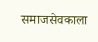समाजसेवकाला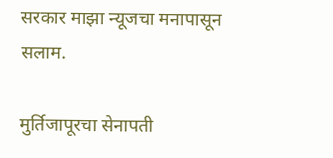सरकार माझा न्यूजचा मनापासून सलाम.

मुर्तिजापूरचा सेनापती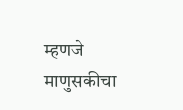म्हणजे माणुसकीचा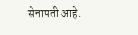सेनापती आहे.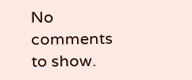No comments to show.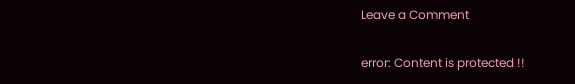Leave a Comment

error: Content is protected !!